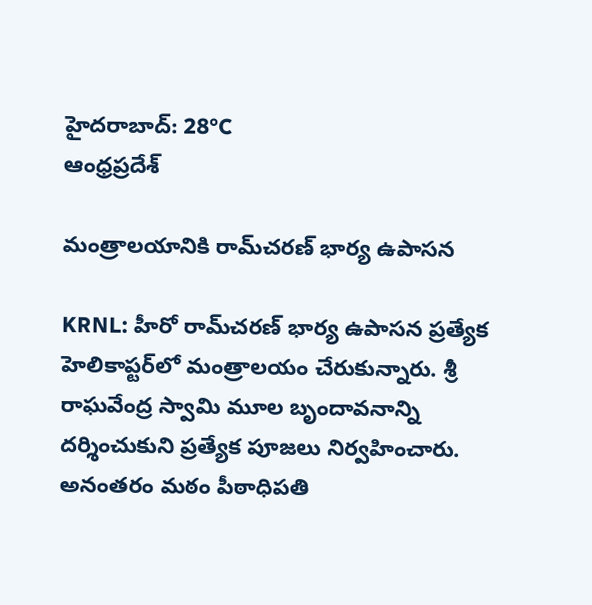హైదరాబాద్: 28°C
ఆంధ్రప్రదేశ్

మంత్రాలయానికి రామ్‌చరణ్‌ భార్య ఉపాసన

KRNL: హీరో రామ్‌చరణ్ భార్య ఉపాసన ప్రత్యేక హెలికాప్టర్‌లో మంత్రాలయం చేరుకున్నారు. శ్రీ రాఘవేంద్ర స్వామి మూల బృందావనాన్ని దర్శించుకుని ప్రత్యేక పూజలు నిర్వహించారు. అనంతరం మఠం పీఠాధిపతి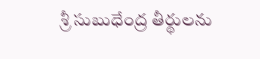శ్రీ సుబుధేంద్ర తీర్థులను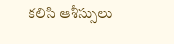కలిసి ఆశీస్సులు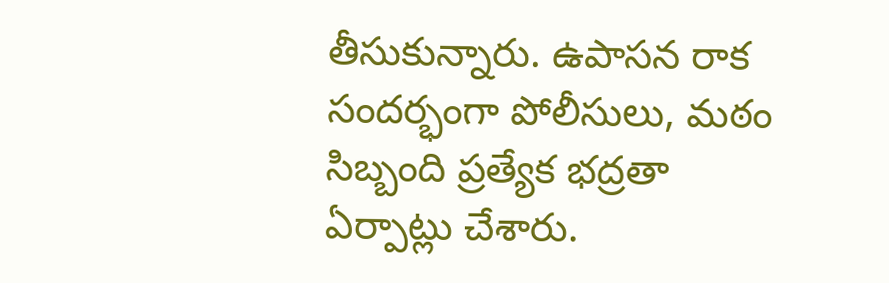తీసుకున్నారు. ఉపాసన రాక సందర్భంగా పోలీసులు, మఠం సిబ్బంది ప్రత్యేక భద్రతా ఏర్పాట్లు చేశారు.